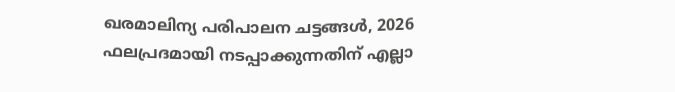ഖരമാലിന്യ പരിപാലന ചട്ടങ്ങൾ, 2026 ഫലപ്രദമായി നടപ്പാക്കുന്നതിന് എല്ലാ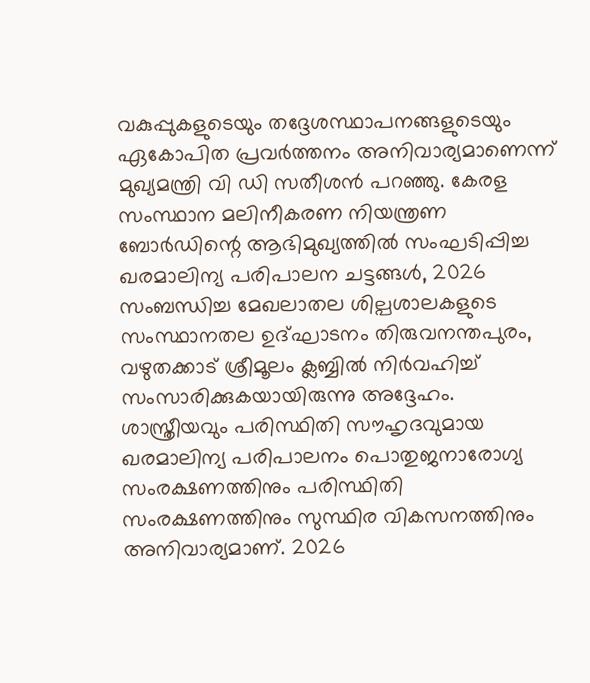വകുപ്പുകളുടെയും തദ്ദേശസ്ഥാപനങ്ങളുടെയും ഏകോപിത പ്രവർത്തനം അനിവാര്യമാണെന്ന് മുഖ്യമന്ത്രി വി ഡി സതീശൻ പറഞ്ഞു. കേരള സംസ്ഥാന മലിനീകരണ നിയന്ത്രണ ബോർഡിന്റെ ആഭിമുഖ്യത്തിൽ സംഘടിപ്പിച്ച ഖരമാലിന്യ പരിപാലന ചട്ടങ്ങൾ, 2026 സംബന്ധിച്ച മേഖലാതല ശില്പശാലകളുടെ സംസ്ഥാനതല ഉദ്ഘാടനം തിരുവനന്തപുരം, വഴുതക്കാട് ശ്രീമൂലം ക്ലബ്ബിൽ നിർവഹിച്ച് സംസാരിക്കുകയായിരുന്നു അദ്ദേഹം.
ശാസ്ത്രീയവും പരിസ്ഥിതി സൗഹൃദവുമായ ഖരമാലിന്യ പരിപാലനം പൊതുജനാരോഗ്യ സംരക്ഷണത്തിനും പരിസ്ഥിതി സംരക്ഷണത്തിനും സുസ്ഥിര വികസനത്തിനും അനിവാര്യമാണ്. 2026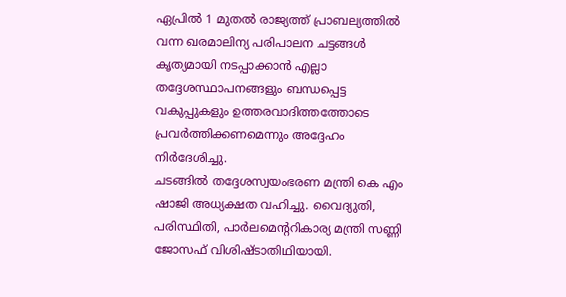ഏപ്രിൽ 1 മുതൽ രാജ്യത്ത് പ്രാബല്യത്തിൽ വന്ന ഖരമാലിന്യ പരിപാലന ചട്ടങ്ങൾ കൃത്യമായി നടപ്പാക്കാൻ എല്ലാ തദ്ദേശസ്ഥാപനങ്ങളും ബന്ധപ്പെട്ട വകുപ്പുകളും ഉത്തരവാദിത്തത്തോടെ പ്രവർത്തിക്കണമെന്നും അദ്ദേഹം നിർദേശിച്ചു.
ചടങ്ങിൽ തദ്ദേശസ്വയംഭരണ മന്ത്രി കെ എം ഷാജി അധ്യക്ഷത വഹിച്ചു. വൈദ്യുതി, പരിസ്ഥിതി, പാർലമെന്ററികാര്യ മന്ത്രി സണ്ണി ജോസഫ് വിശിഷ്ടാതിഥിയായി.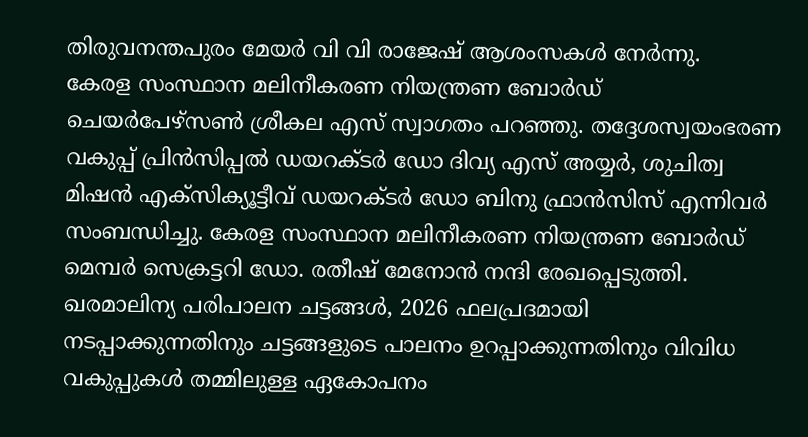തിരുവനന്തപുരം മേയർ വി വി രാജേഷ് ആശംസകൾ നേർന്നു.
കേരള സംസ്ഥാന മലിനീകരണ നിയന്ത്രണ ബോർഡ് ചെയർപേഴ്സൺ ശ്രീകല എസ് സ്വാഗതം പറഞ്ഞു. തദ്ദേശസ്വയംഭരണ വകുപ്പ് പ്രിൻസിപ്പൽ ഡയറക്ടർ ഡോ ദിവ്യ എസ് അയ്യർ, ശുചിത്വ മിഷൻ എക്സിക്യൂട്ടീവ് ഡയറക്ടർ ഡോ ബിനു ഫ്രാൻസിസ് എന്നിവർ സംബന്ധിച്ചു. കേരള സംസ്ഥാന മലിനീകരണ നിയന്ത്രണ ബോർഡ് മെമ്പർ സെക്രട്ടറി ഡോ. രതീഷ് മേനോൻ നന്ദി രേഖപ്പെടുത്തി.
ഖരമാലിന്യ പരിപാലന ചട്ടങ്ങൾ, 2026 ഫലപ്രദമായി നടപ്പാക്കുന്നതിനും ചട്ടങ്ങളുടെ പാലനം ഉറപ്പാക്കുന്നതിനും വിവിധ വകുപ്പുകൾ തമ്മിലുള്ള ഏകോപനം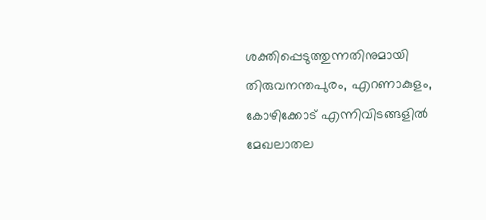ശക്തിപ്പെടുത്തുന്നതിനുമായി തിരുവനന്തപുരം, എറണാകുളം, കോഴിക്കോട് എന്നിവിടങ്ങളിൽ മേഖലാതല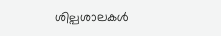ശില്പശാലകൾ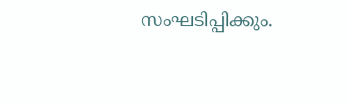സംഘടിപ്പിക്കും.